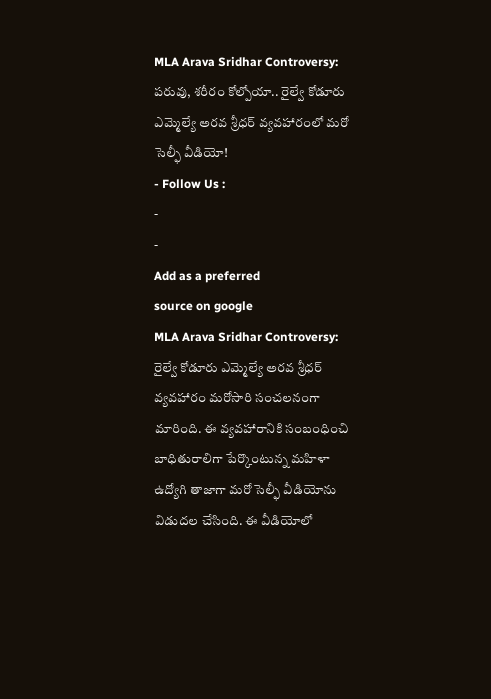MLA Arava Sridhar Controversy: పరువు, శరీరం కోల్పోయా.. రైల్వే కోడూరు ఎమ్మెల్యే అరవ శ్రీధర్ వ్యవహారంలో మరో సెల్ఫీ వీడియో!
- Follow Us :
-
-
Add as a preferred
source on google
MLA Arava Sridhar Controversy: రైల్వే కోడూరు ఎమ్మెల్యే అరవ శ్రీధర్ వ్యవహారం మరోసారి సంచలనంగా మారింది. ఈ వ్యవహారానికి సంబంధించి బాధితురాలిగా పేర్కొంటున్న మహిళా ఉద్యోగి తాజాగా మరో సెల్ఫీ వీడియోను విడుదల చేసింది. ఈ వీడియోలో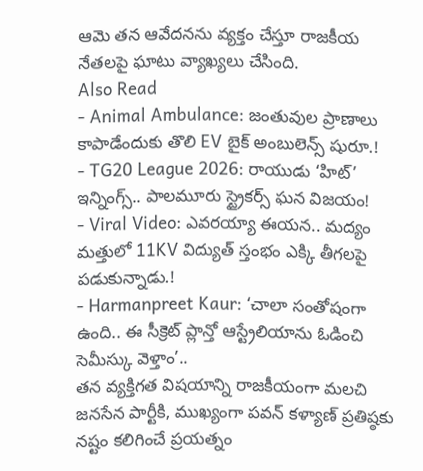ఆమె తన ఆవేదనను వ్యక్తం చేస్తూ రాజకీయ నేతలపై ఘాటు వ్యాఖ్యలు చేసింది.
Also Read
- Animal Ambulance: జంతువుల ప్రాణాలు కాపాడేందుకు తొలి EV బైక్ అంబులెన్స్ షురూ.!
- TG20 League 2026: రాయుడు ‘హిట్’ ఇన్నింగ్స్.. పాలమూరు స్ట్రైకర్స్ ఘన విజయం!
- Viral Video: ఎవరయ్యా ఈయన.. మద్యం మత్తులో 11KV విద్యుత్ స్తంభం ఎక్కి తీగలపై పడుకున్నాడు.!
- Harmanpreet Kaur: ‘చాలా సంతోషంగా ఉంది.. ఈ సీక్రెట్ ప్లాన్తో ఆస్ట్రేలియాను ఓడించి సెమీస్కు వెళ్తాం’..
తన వ్యక్తిగత విషయాన్ని రాజకీయంగా మలచి జనసేన పార్టీకి, ముఖ్యంగా పవన్ కళ్యాణ్ ప్రతిష్ఠకు నష్టం కలిగించే ప్రయత్నం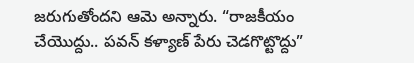జరుగుతోందని ఆమె అన్నారు. “రాజకీయం చేయొద్దు.. పవన్ కళ్యాణ్ పేరు చెడగొట్టొద్దు”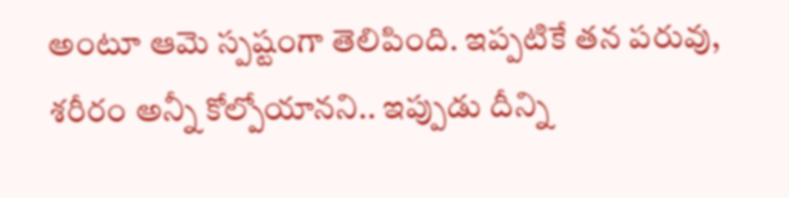అంటూ ఆమె స్పష్టంగా తెలిపింది. ఇప్పటికే తన పరువు, శరీరం అన్నీ కోల్పోయానని.. ఇప్పుడు దీన్ని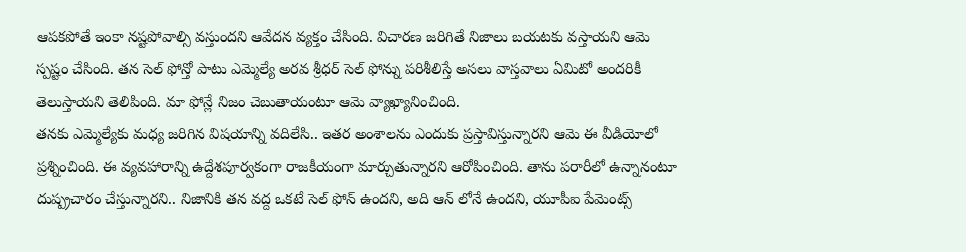ఆపకపోతే ఇంకా నష్టపోవాల్సి వస్తుందని ఆవేదన వ్యక్తం చేసింది. విచారణ జరిగితే నిజాలు బయటకు వస్తాయని ఆమె స్పష్టం చేసింది. తన సెల్ ఫోన్తో పాటు ఎమ్మెల్యే అరవ శ్రీధర్ సెల్ ఫోన్ను పరిశీలిస్తే అసలు వాస్తవాలు ఏమిటో అందరికీ తెలుస్తాయని తెలిపింది. మా ఫోన్లే నిజం చెబుతాయంటూ ఆమె వ్యాఖ్యానించింది.
తనకు ఎమ్మెల్యేకు మధ్య జరిగిన విషయాన్ని వదిలేసి.. ఇతర అంశాలను ఎందుకు ప్రస్తావిస్తున్నారని ఆమె ఈ వీడియోలో ప్రశ్నించింది. ఈ వ్యవహారాన్ని ఉద్దేశపూర్వకంగా రాజకీయంగా మార్చుతున్నారని ఆరోపించింది. తాను పరారీలో ఉన్నానంటూ దుష్ప్రచారం చేస్తున్నారని.. నిజానికి తన వద్ద ఒకటే సెల్ ఫోన్ ఉందని, అది ఆన్ లోనే ఉందని, యూపీఐ పేమెంట్స్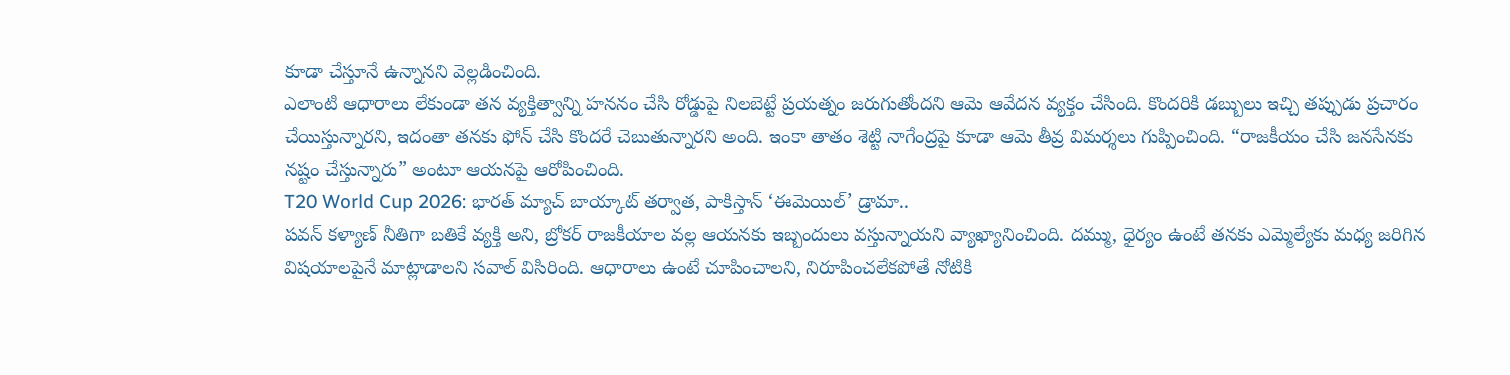కూడా చేస్తూనే ఉన్నానని వెల్లడించింది.
ఎలాంటి ఆధారాలు లేకుండా తన వ్యక్తిత్వాన్ని హననం చేసి రోడ్డుపై నిలబెట్టే ప్రయత్నం జరుగుతోందని ఆమె ఆవేదన వ్యక్తం చేసింది. కొందరికి డబ్బులు ఇచ్చి తప్పుడు ప్రచారం చేయిస్తున్నారని, ఇదంతా తనకు ఫోన్ చేసి కొందరే చెబుతున్నారని అంది. ఇంకా తాతం శెట్టి నాగేంద్రపై కూడా ఆమె తీవ్ర విమర్శలు గుప్పించింది. “రాజకీయం చేసి జనసేనకు నష్టం చేస్తున్నారు” అంటూ ఆయనపై ఆరోపించింది.
T20 World Cup 2026: భారత్ మ్యాచ్ బాయ్కాట్ తర్వాత, పాకిస్తాన్ ‘ఈమెయిల్’ డ్రామా..
పవన్ కళ్యాణ్ నీతిగా బతికే వ్యక్తి అని, బ్రోకర్ రాజకీయాల వల్ల ఆయనకు ఇబ్బందులు వస్తున్నాయని వ్యాఖ్యానించింది. దమ్ము, ధైర్యం ఉంటే తనకు ఎమ్మెల్యేకు మధ్య జరిగిన విషయాలపైనే మాట్లాడాలని సవాల్ విసిరింది. ఆధారాలు ఉంటే చూపించాలని, నిరూపించలేకపోతే నోటికి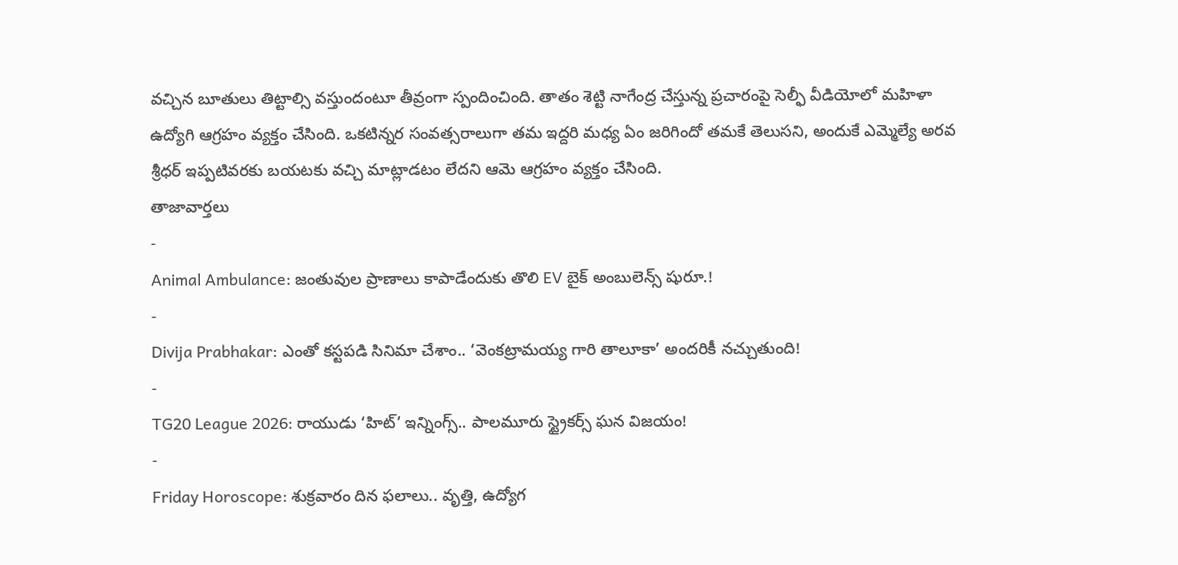వచ్చిన బూతులు తిట్టాల్సి వస్తుందంటూ తీవ్రంగా స్పందించింది. తాతం శెట్టి నాగేంద్ర చేస్తున్న ప్రచారంపై సెల్ఫీ వీడియోలో మహిళా ఉద్యోగి ఆగ్రహం వ్యక్తం చేసింది. ఒకటిన్నర సంవత్సరాలుగా తమ ఇద్దరి మధ్య ఏం జరిగిందో తమకే తెలుసని, అందుకే ఎమ్మెల్యే అరవ శ్రీధర్ ఇప్పటివరకు బయటకు వచ్చి మాట్లాడటం లేదని ఆమె ఆగ్రహం వ్యక్తం చేసింది.
తాజావార్తలు
-
Animal Ambulance: జంతువుల ప్రాణాలు కాపాడేందుకు తొలి EV బైక్ అంబులెన్స్ షురూ.!
-
Divija Prabhakar: ఎంతో కస్టపడి సినిమా చేశాం.. ‘వెంకట్రామయ్య గారి తాలూకా’ అందరికీ నచ్చుతుంది!
-
TG20 League 2026: రాయుడు ‘హిట్’ ఇన్నింగ్స్.. పాలమూరు స్ట్రైకర్స్ ఘన విజయం!
-
Friday Horoscope: శుక్రవారం దిన ఫలాలు.. వృత్తి, ఉద్యోగ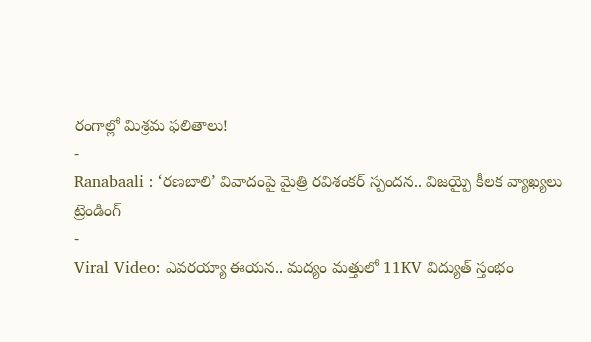రంగాల్లో మిశ్రమ ఫలితాలు!
-
Ranabaali : ‘రణబాలి’ వివాదంపై మైత్రి రవిశంకర్ స్పందన.. విజయ్పై కీలక వ్యాఖ్యలు
ట్రెండింగ్
-
Viral Video: ఎవరయ్యా ఈయన.. మద్యం మత్తులో 11KV విద్యుత్ స్తంభం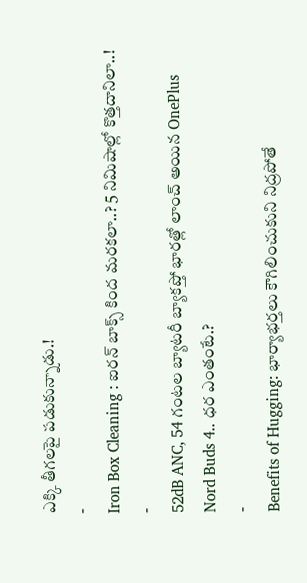ఎక్కి తీగలపై పడుకున్నాడు.!
-
Iron Box Cleaning : ఐరన్ బాక్స్ కింద మరకలా..? 5 నిమిషాల్లో కొత్తదానిలా..!
-
52dB ANC, 54 గంటల బ్యాటరీ బ్యాకప్తో భారత్లో లాంచ్ అయిన OnePlus Nord Buds 4.. ధర ఎంతంటే.?
-
Benefits of Hugging: భార్యాభర్తలు కౌగిలించుకుని నిద్రపోతే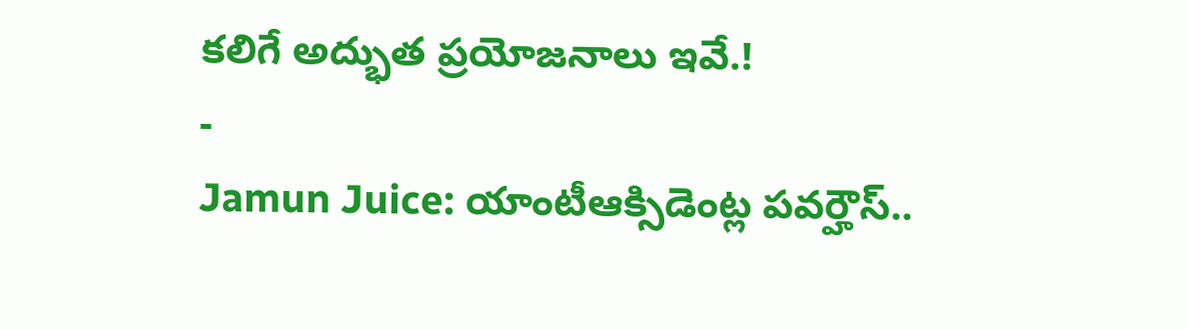కలిగే అద్భుత ప్రయోజనాలు ఇవే.!
-
Jamun Juice: యాంటీఆక్సిడెంట్ల పవర్హౌస్..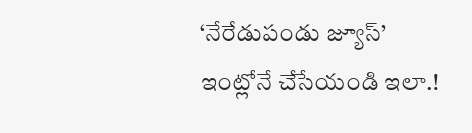‘నేరేడుపండు జ్యూస్’ ఇంట్లోనే చేసేయండి ఇలా.!